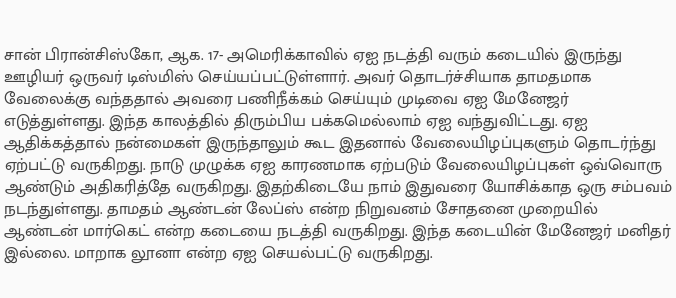சான் பிரான்சிஸ்கோ, ஆக. 17- அமெரிக்காவில் ஏஐ நடத்தி வரும் கடையில் இருந்து ஊழியர் ஒருவர் டிஸ்மிஸ் செய்யப்பட்டுள்ளார். அவர் தொடர்ச்சியாக தாமதமாக வேலைக்கு வந்ததால் அவரை பணிநீக்கம் செய்யும் முடிவை ஏஐ மேனேஜர் எடுத்துள்ளது. இந்த காலத்தில் திரும்பிய பக்கமெல்லாம் ஏஐ வந்துவிட்டது. ஏஐ ஆதிக்கத்தால் நன்மைகள் இருந்தாலும் கூட இதனால் வேலையிழப்புகளும் தொடர்ந்து ஏற்பட்டு வருகிறது. நாடு முழுக்க ஏஐ காரணமாக ஏற்படும் வேலையிழப்புகள் ஒவ்வொரு ஆண்டும் அதிகரித்தே வருகிறது. இதற்கிடையே நாம் இதுவரை யோசிக்காத ஒரு சம்பவம் நடந்துள்ளது. தாமதம் ஆண்டன் லேப்ஸ் என்ற நிறுவனம் சோதனை முறையில் ஆண்டன் மார்கெட் என்ற கடையை நடத்தி வருகிறது. இந்த கடையின் மேனேஜர் மனிதர் இல்லை. மாறாக லூனா என்ற ஏஐ செயல்பட்டு வருகிறது.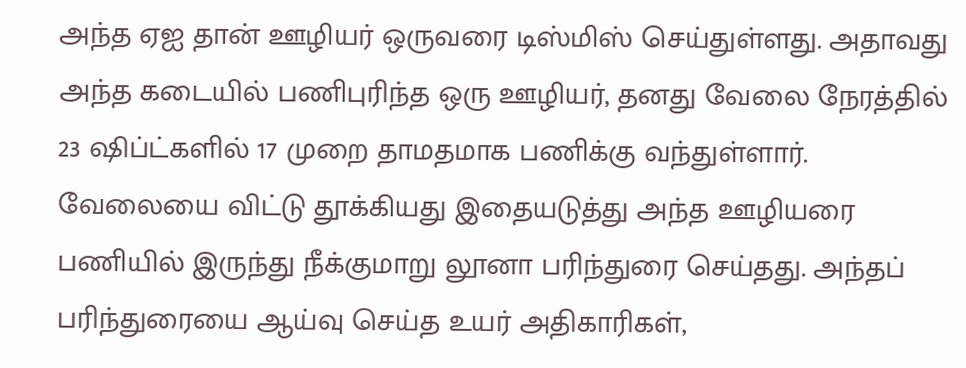அந்த ஏஐ தான் ஊழியர் ஒருவரை டிஸ்மிஸ் செய்துள்ளது. அதாவது அந்த கடையில் பணிபுரிந்த ஒரு ஊழியர், தனது வேலை நேரத்தில் 23 ஷிப்ட்களில் 17 முறை தாமதமாக பணிக்கு வந்துள்ளார். வேலையை விட்டு தூக்கியது இதையடுத்து அந்த ஊழியரை பணியில் இருந்து நீக்குமாறு லூனா பரிந்துரை செய்தது. அந்தப் பரிந்துரையை ஆய்வு செய்த உயர் அதிகாரிகள்,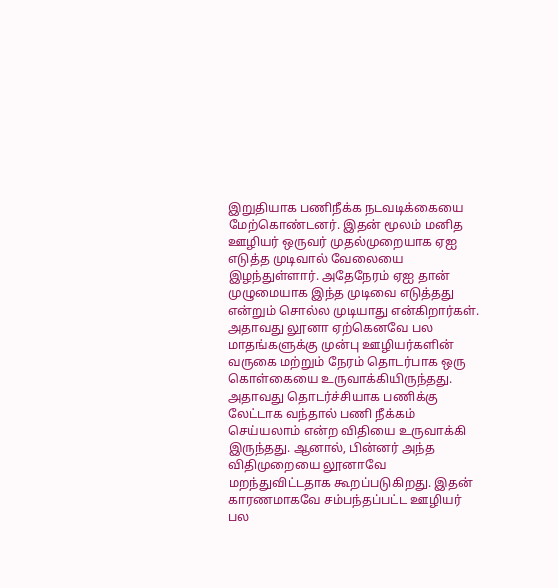இறுதியாக பணிநீக்க நடவடிக்கையை மேற்கொண்டனர். இதன் மூலம் மனித ஊழியர் ஒருவர் முதல்முறையாக ஏஐ எடுத்த முடிவால் வேலையை இழந்துள்ளார். அதேநேரம் ஏஐ தான் முழுமையாக இந்த முடிவை எடுத்தது என்றும் சொல்ல முடியாது என்கிறார்கள். அதாவது லூனா ஏற்கெனவே பல மாதங்களுக்கு முன்பு ஊழியர்களின் வருகை மற்றும் நேரம் தொடர்பாக ஒரு கொள்கையை உருவாக்கியிருந்தது. அதாவது தொடர்ச்சியாக பணிக்கு லேட்டாக வந்தால் பணி நீக்கம் செய்யலாம் என்ற விதியை உருவாக்கி இருந்தது. ஆனால், பின்னர் அந்த விதிமுறையை லூனாவே மறந்துவிட்டதாக கூறப்படுகிறது. இதன் காரணமாகவே சம்பந்தப்பட்ட ஊழியர் பல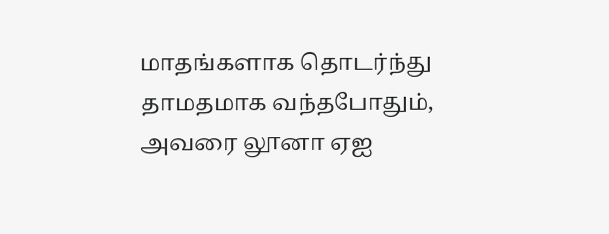மாதங்களாக தொடர்ந்து தாமதமாக வந்தபோதும், அவரை லூனா ஏஐ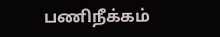பணிநீக்கம்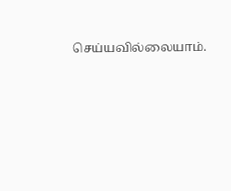செய்யவில்லையாம்.